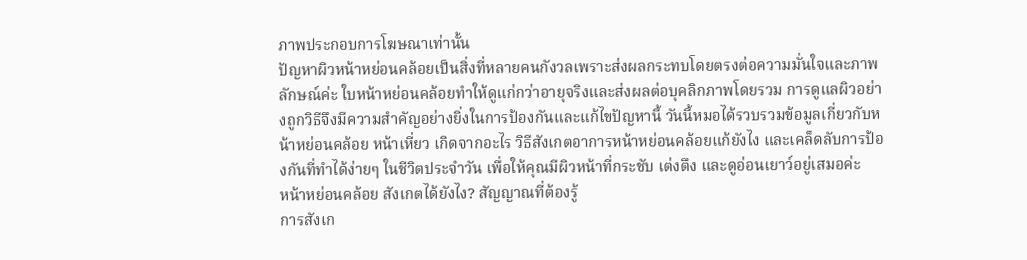ภาพประกอบการโฆษณาเท่านั้น
ปัญหาผิวหน้าหย่อนคล้อยเป็นสิ่งที่หลายคนกังวลเพราะส่งผลกระทบโดยตรงต่อความมั่นใจและภาพลักษณ์ค่ะ ใบหน้าหย่อนคล้อยทำให้ดูแก่กว่าอายุจริงและส่งผลต่อบุคลิกภาพโดยรวม การดูแลผิวอย่างถูกวิธีจึงมีความสำคัญอย่างยิ่งในการป้องกันและแก้ไขปัญหานี้ วันนี้หมอได้รวบรวมข้อมูลเกี่ยวกับหน้าหย่อนคล้อย หน้าเหี่ยว เกิดจากอะไร วิธีสังเกตอาการหน้าหย่อนคล้อยแก้ยังไง และเคล็ดลับการป้องกันที่ทำได้ง่ายๆ ในชีวิตประจำวัน เพื่อให้คุณมีผิวหน้าที่กระชับ เต่งตึง และดูอ่อนเยาว์อยู่เสมอค่ะ
หน้าหย่อนคล้อย สังเกตได้ยังไง? สัญญาณที่ต้องรู้
การสังเก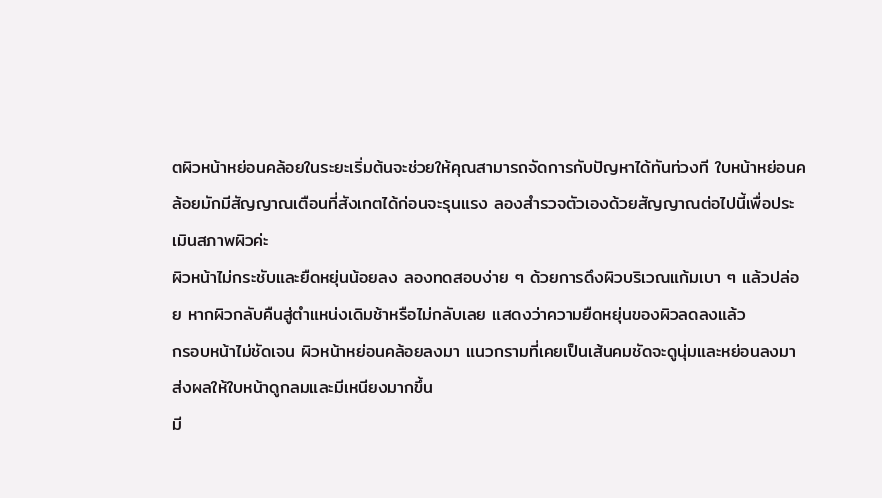ตผิวหน้าหย่อนคล้อยในระยะเริ่มต้นจะช่วยให้คุณสามารถจัดการกับปัญหาได้ทันท่วงที ใบหน้าหย่อนคล้อยมักมีสัญญาณเตือนที่สังเกตได้ก่อนจะรุนแรง ลองสำรวจตัวเองด้วยสัญญาณต่อไปนี้เพื่อประเมินสภาพผิวค่ะ
ผิวหน้าไม่กระชับและยืดหยุ่นน้อยลง ลองทดสอบง่าย ๆ ด้วยการดึงผิวบริเวณแก้มเบา ๆ แล้วปล่อย หากผิวกลับคืนสู่ตำแหน่งเดิมช้าหรือไม่กลับเลย แสดงว่าความยืดหยุ่นของผิวลดลงแล้ว
กรอบหน้าไม่ชัดเจน ผิวหน้าหย่อนคล้อยลงมา แนวกรามที่เคยเป็นเส้นคมชัดจะดูนุ่มและหย่อนลงมา ส่งผลให้ใบหน้าดูกลมและมีเหนียงมากขึ้น
มี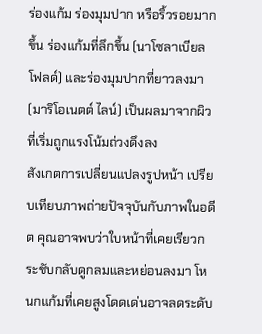ร่องแก้ม ร่องมุมปาก หรือริ้วรอยมากขึ้น ร่องแก้มที่ลึกขึ้น (นาโซลาเบียล โฟลด์) และร่องมุมปากที่ยาวลงมา (มาริโอเนตต์ ไลน์) เป็นผลมาจากผิวที่เริ่มถูกแรงโน้มถ่วงดึงลง
สังเกตการเปลี่ยนแปลงรูปหน้า เปรียบเทียบภาพถ่ายปัจจุบันกับภาพในอดีต คุณอาจพบว่าใบหน้าที่เคยเรียวกระชับกลับดูกลมและหย่อนลงมา โหนกแก้มที่เคยสูงโดดเด่นอาจลดระดับ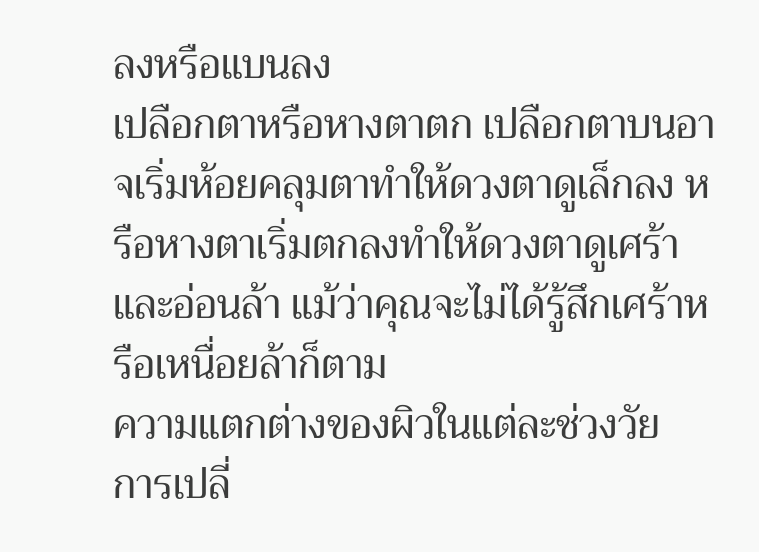ลงหรือแบนลง
เปลือกตาหรือหางตาตก เปลือกตาบนอาจเริ่มห้อยคลุมตาทำให้ดวงตาดูเล็กลง หรือหางตาเริ่มตกลงทำให้ดวงตาดูเศร้าและอ่อนล้า แม้ว่าคุณจะไม่ได้รู้สึกเศร้าหรือเหนื่อยล้าก็ตาม
ความแตกต่างของผิวในแต่ละช่วงวัย
การเปลี่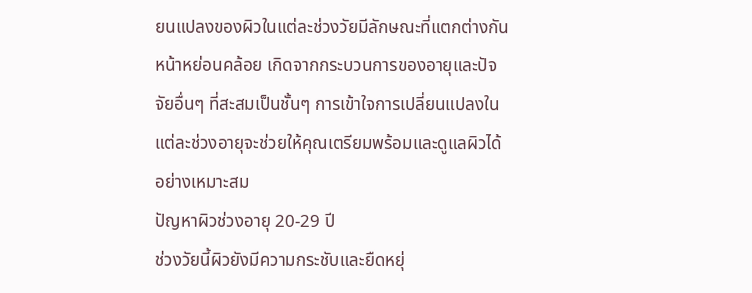ยนแปลงของผิวในแต่ละช่วงวัยมีลักษณะที่แตกต่างกัน หน้าหย่อนคล้อย เกิดจากกระบวนการของอายุและปัจจัยอื่นๆ ที่สะสมเป็นชั้นๆ การเข้าใจการเปลี่ยนแปลงในแต่ละช่วงอายุจะช่วยให้คุณเตรียมพร้อมและดูแลผิวได้อย่างเหมาะสม
ปัญหาผิวช่วงอายุ 20-29 ปี
ช่วงวัยนี้ผิวยังมีความกระชับและยืดหยุ่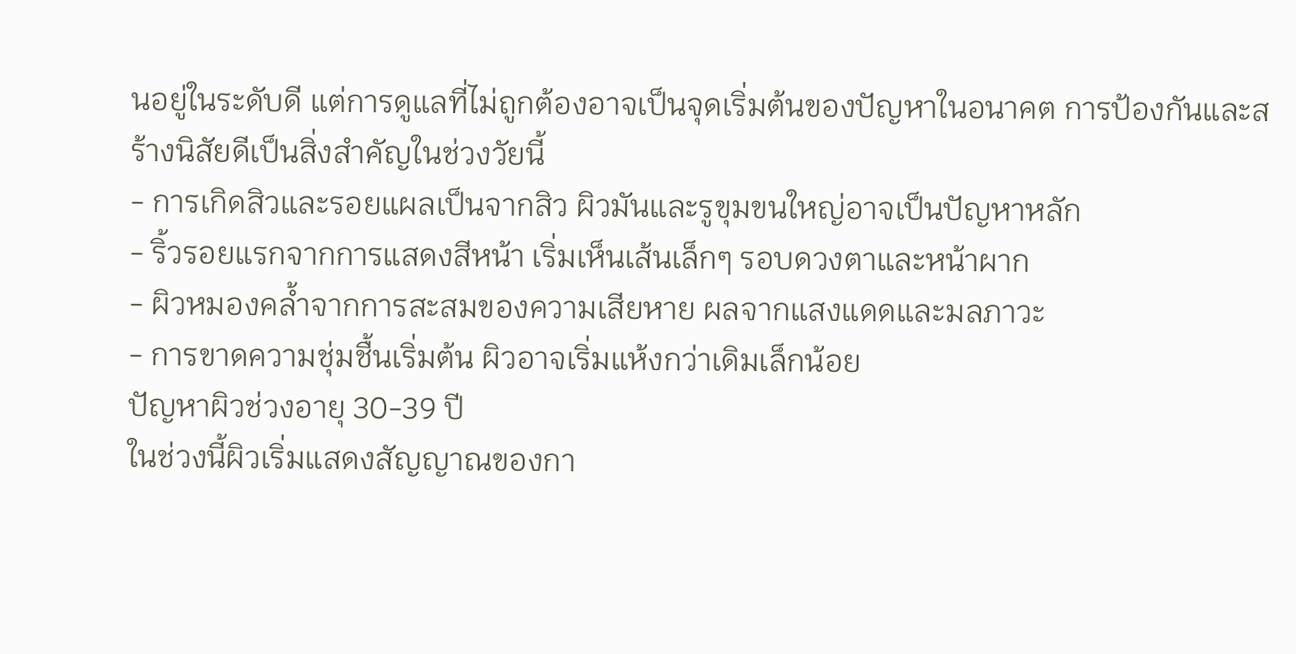นอยู่ในระดับดี แต่การดูแลที่ไม่ถูกต้องอาจเป็นจุดเริ่มต้นของปัญหาในอนาคต การป้องกันและสร้างนิสัยดีเป็นสิ่งสำคัญในช่วงวัยนี้
- การเกิดสิวและรอยแผลเป็นจากสิว ผิวมันและรูขุมขนใหญ่อาจเป็นปัญหาหลัก
- ริ้วรอยแรกจากการแสดงสีหน้า เริ่มเห็นเส้นเล็กๆ รอบดวงตาและหน้าผาก
- ผิวหมองคล้ำจากการสะสมของความเสียหาย ผลจากแสงแดดและมลภาวะ
- การขาดความชุ่มชื้นเริ่มต้น ผิวอาจเริ่มแห้งกว่าเดิมเล็กน้อย
ปัญหาผิวช่วงอายุ 30-39 ปี
ในช่วงนี้ผิวเริ่มแสดงสัญญาณของกา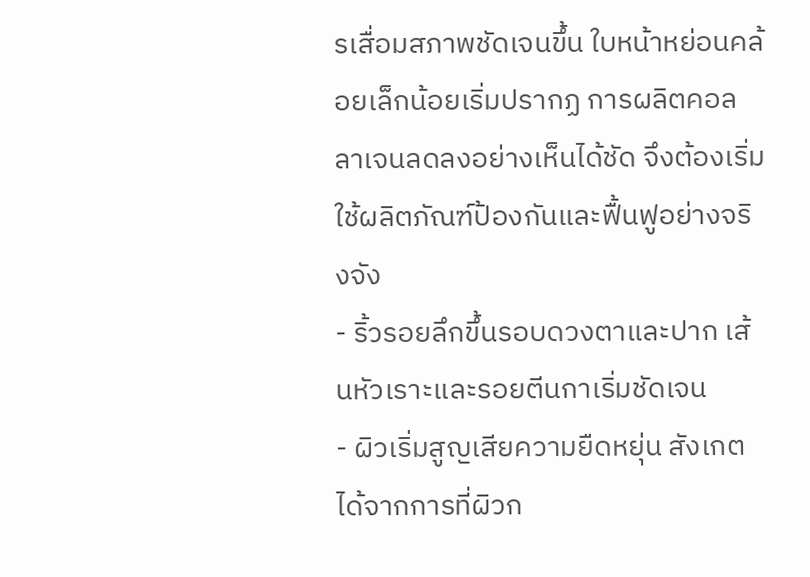รเสื่อมสภาพชัดเจนขึ้น ใบหน้าหย่อนคล้อยเล็กน้อยเริ่มปรากฏ การผลิตคอลลาเจนลดลงอย่างเห็นได้ชัด จึงต้องเริ่มใช้ผลิตภัณฑ์ป้องกันและฟื้นฟูอย่างจริงจัง
- ริ้วรอยลึกขึ้นรอบดวงตาและปาก เส้นหัวเราะและรอยตีนกาเริ่มชัดเจน
- ผิวเริ่มสูญเสียความยืดหยุ่น สังเกตได้จากการที่ผิวก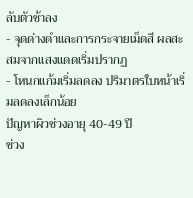ลับตัวช้าลง
- จุดด่างดำและการกระจายเม็ดสี ผลสะสมจากแสงแดดเริ่มปรากฏ
- โหนกแก้มเริ่มลดลง ปริมาตรใบหน้าเริ่มลดลงเล็กน้อย
ปัญหาผิวช่วงอายุ 40-49 ปี
ช่วง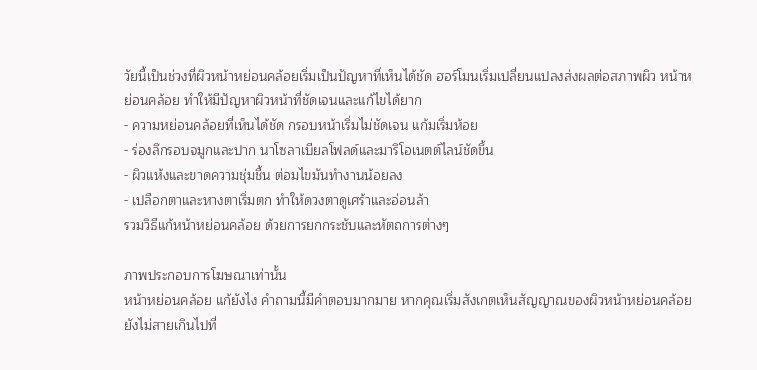วัยนี้เป็นช่วงที่ผิวหน้าหย่อนคล้อยเริ่มเป็นปัญหาที่เห็นได้ชัด ฮอร์โมนเริ่มเปลี่ยนแปลงส่งผลต่อสภาพผิว หน้าหย่อนคล้อย ทำให้มีปัญหาผิวหน้าที่ชัดเจนและแก้ไขได้ยาก
- ความหย่อนคล้อยที่เห็นได้ชัด กรอบหน้าเริ่มไม่ชัดเจน แก้มเริ่มห้อย
- ร่องลึกรอบจมูกและปาก นาโซลาเบียลโฟลด์และมาริโอเนตต์ไลน์ชัดขึ้น
- ผิวแห้งและขาดความชุ่มชื้น ต่อมไขมันทำงานน้อยลง
- เปลือกตาและหางตาเริ่มตก ทำให้ดวงตาดูเศร้าและอ่อนล้า
รวมวิธีแก้หน้าหย่อนคล้อย ด้วยการยกกระชับและหัตถการต่างๆ

ภาพประกอบการโฆษณาเท่านั้น
หน้าหย่อนคล้อย แก้ยังไง คำถามนี้มีคำตอบมากมาย หากคุณเริ่มสังเกตเห็นสัญญาณของผิวหน้าหย่อนคล้อย ยังไม่สายเกินไปที่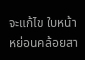จะแก้ไข ใบหน้าหย่อนคล้อยสา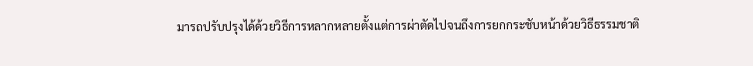มารถปรับปรุงได้ด้วยวิธีการหลากหลายตั้งแต่การผ่าตัดไปจนถึงการยกกระชับหน้าด้วยวิธีธรรมชาติ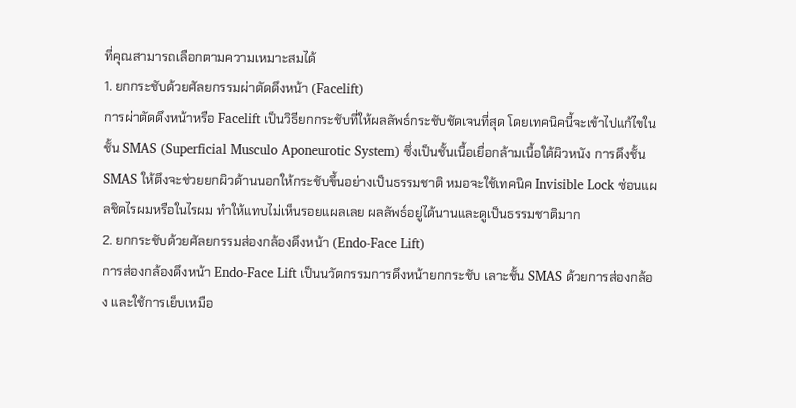ที่คุณสามารถเลือกตามความเหมาะสมได้
1. ยกกระชับด้วยศัลยกรรมผ่าตัดดึงหน้า (Facelift)
การผ่าตัดดึงหน้าหรือ Facelift เป็นวิธียกกระชับที่ให้ผลลัพธ์กระชับชัดเจนที่สุด โดยเทคนิคนี้จะเข้าไปแก้ไขในชั้น SMAS (Superficial Musculo Aponeurotic System) ซึ่งเป็นชั้นเนื้อเยื่อกล้ามเนื้อใต้ผิวหนัง การดึงชั้น SMAS ให้ตึงจะช่วยยกผิวด้านนอกให้กระชับขึ้นอย่างเป็นธรรมชาติ หมอจะใช้เทคนิค Invisible Lock ซ่อนแผลชิดไรผมหรือในไรผม ทำให้แทบไม่เห็นรอยแผลเลย ผลลัพธ์อยู่ได้นานและดูเป็นธรรมชาติมาก
2. ยกกระชับด้วยศัลยกรรมส่องกล้องดึงหน้า (Endo-Face Lift)
การส่องกล้องดึงหน้า Endo-Face Lift เป็นนวัตกรรมการดึงหน้ายกกระชับ เลาะชั้น SMAS ด้วยการส่องกล้อง และใช้การเย็บเหมือ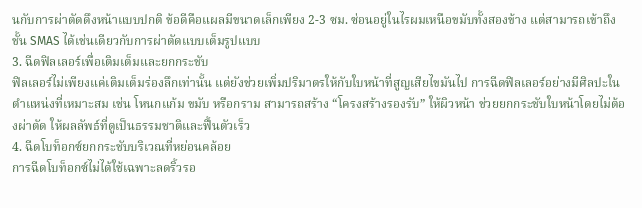นกับการผ่าตัดดึงหน้าแบบปกติ ข้อดีคือแผลมีขนาดเล็กเพียง 2-3 ซม. ซ่อนอยู่ในไรผมเหนือขมับทั้งสองข้าง แต่สามารถเข้าถึงชั้น SMAS ได้เช่นเดียวกับการผ่าตัดแบบเต็มรูปแบบ
3. ฉีดฟิลเลอร์เพื่อเติมเต็มและยกกระชับ
ฟิลเลอร์ไม่เพียงแค่เติมเต็มร่องลึกเท่านั้น แต่ยังช่วยเพิ่มปริมาตรให้กับใบหน้าที่สูญเสียไขมันไป การฉีดฟิลเลอร์อย่างมีศิลปะในตำแหน่งที่เหมาะสม เช่น โหนกแก้ม ขมับ หรือกราม สามารถสร้าง “โครงสร้างรองรับ” ให้ผิวหน้า ช่วยยกกระชับใบหน้าโดยไม่ต้องผ่าตัด ให้ผลลัพธ์ที่ดูเป็นธรรมชาติและฟื้นตัวเร็ว
4. ฉีดโบท็อกซ์ยกกระชับบริเวณที่หย่อนคล้อย
การฉีดโบท็อกซ์ไม่ได้ใช้เฉพาะลดริ้วรอ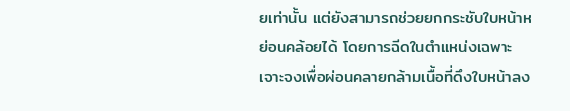ยเท่านั้น แต่ยังสามารถช่วยยกกระชับใบหน้าหย่อนคล้อยได้ โดยการฉีดในตำแหน่งเฉพาะเจาะจงเพื่อผ่อนคลายกล้ามเนื้อที่ดึงใบหน้าลง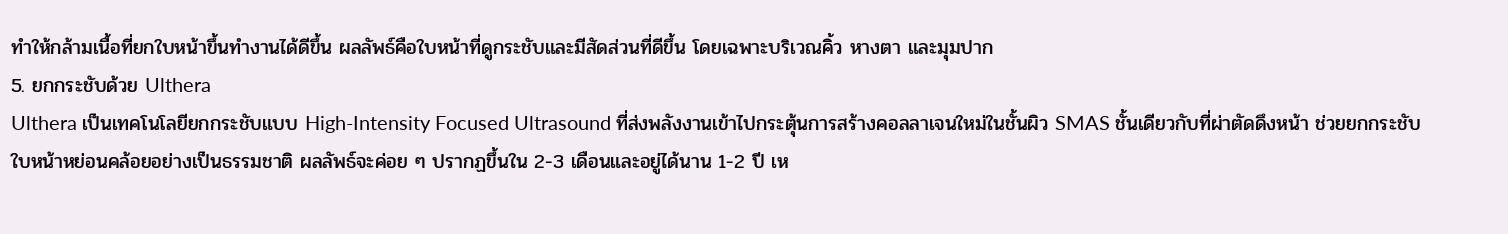ทำให้กล้ามเนื้อที่ยกใบหน้าขึ้นทำงานได้ดีขึ้น ผลลัพธ์คือใบหน้าที่ดูกระชับและมีสัดส่วนที่ดีขึ้น โดยเฉพาะบริเวณคิ้ว หางตา และมุมปาก
5. ยกกระชับด้วย Ulthera
Ulthera เป็นเทคโนโลยียกกระชับแบบ High-Intensity Focused Ultrasound ที่ส่งพลังงานเข้าไปกระตุ้นการสร้างคอลลาเจนใหม่ในชั้นผิว SMAS ชั้นเดียวกับที่ผ่าตัดดึงหน้า ช่วยยกกระชับใบหน้าหย่อนคล้อยอย่างเป็นธรรมชาติ ผลลัพธ์จะค่อย ๆ ปรากฏขึ้นใน 2-3 เดือนและอยู่ได้นาน 1-2 ปี เห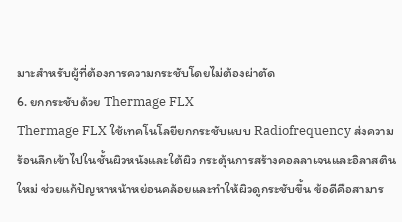มาะสำหรับผู้ที่ต้องการความกระชับโดยไม่ต้องผ่าตัด
6. ยกกระชับด้วย Thermage FLX
Thermage FLX ใช้เทคโนโลยียกกระชับแบบ Radiofrequency ส่งความร้อนลึกเข้าไปในชั้นผิวหนังและใต้ผิว กระตุ้นการสร้างคอลลาเจนและอิลาสตินใหม่ ช่วยแก้ปัญหาหน้าหย่อนคล้อยและทำให้ผิวดูกระชับขึ้น ข้อดีคือสามาร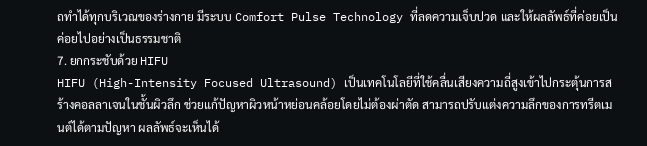ถทำได้ทุกบริเวณของร่างกาย มีระบบ Comfort Pulse Technology ที่ลดความเจ็บปวด และให้ผลลัพธ์ที่ค่อยเป็นค่อยไปอย่างเป็นธรรมชาติ
7. ยกกระชับด้วย HIFU
HIFU (High-Intensity Focused Ultrasound) เป็นเทคโนโลยีที่ใช้คลื่นเสียงความถี่สูงเข้าไปกระตุ้นการสร้างคอลลาเจนในชั้นผิวลึก ช่วยแก้ปัญหาผิวหน้าหย่อนคล้อยโดยไม่ต้องผ่าตัด สามารถปรับแต่งความลึกของการทรีตเมนต์ได้ตามปัญหา ผลลัพธ์จะเห็นได้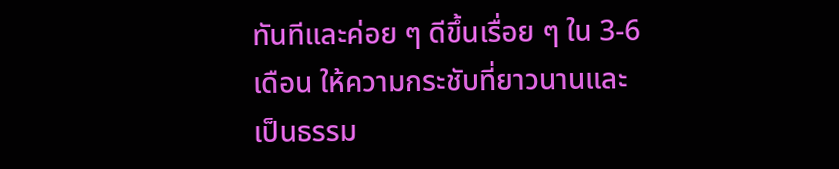ทันทีและค่อย ๆ ดีขึ้นเรื่อย ๆ ใน 3-6 เดือน ให้ความกระชับที่ยาวนานและเป็นธรรม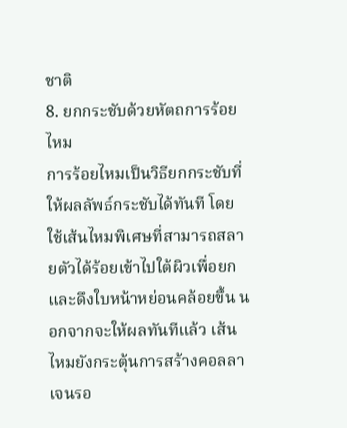ชาติ
8. ยกกระชับด้วยหัตถการร้อยไหม
การร้อยไหมเป็นวิธียกกระชับที่ให้ผลลัพธ์กระชับได้ทันที โดยใช้เส้นไหมพิเศษที่สามารถสลายตัวได้ร้อยเข้าไปใต้ผิวเพื่อยกและดึงใบหน้าหย่อนคล้อยขึ้น นอกจากจะให้ผลทันทีแล้ว เส้นไหมยังกระตุ้นการสร้างคอลลาเจนรอ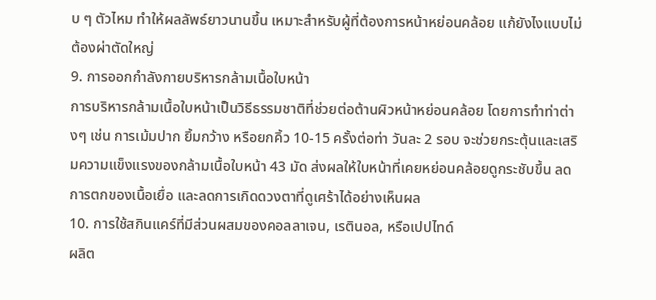บ ๆ ตัวไหม ทำให้ผลลัพธ์ยาวนานขึ้น เหมาะสำหรับผู้ที่ต้องการหน้าหย่อนคล้อย แก้ยังไงแบบไม่ต้องผ่าตัดใหญ่
9. การออกกำลังกายบริหารกล้ามเนื้อใบหน้า
การบริหารกล้ามเนื้อใบหน้าเป็นวิธีธรรมชาติที่ช่วยต่อต้านผิวหน้าหย่อนคล้อย โดยการทำท่าต่างๆ เช่น การเม้มปาก ยิ้มกว้าง หรือยกคิ้ว 10-15 ครั้งต่อท่า วันละ 2 รอบ จะช่วยกระตุ้นและเสริมความแข็งแรงของกล้ามเนื้อใบหน้า 43 มัด ส่งผลให้ใบหน้าที่เคยหย่อนคล้อยดูกระชับขึ้น ลดการตกของเนื้อเยื่อ และลดการเกิดดวงตาที่ดูเศร้าได้อย่างเห็นผล
10. การใช้สกินแคร์ที่มีส่วนผสมของคอลลาเจน, เรตินอล, หรือเปปไทด์
ผลิต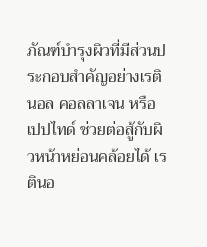ภัณฑ์บำรุงผิวที่มีส่วนประกอบสำคัญอย่างเรตินอล คอลลาเจน หรือเปปไทด์ ช่วยต่อสู้กับผิวหน้าหย่อนคล้อยได้ เรตินอ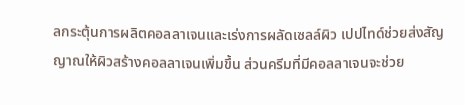ลกระตุ้นการผลิตคอลลาเจนและเร่งการผลัดเซลล์ผิว เปปไทด์ช่วยส่งสัญญาณให้ผิวสร้างคอลลาเจนเพิ่มขึ้น ส่วนครีมที่มีคอลลาเจนจะช่วย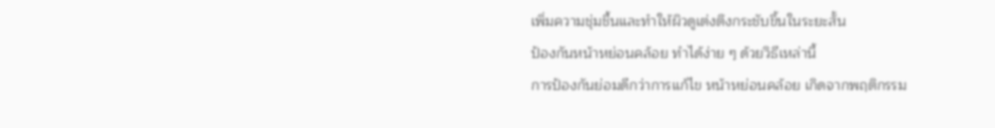เพิ่มความชุ่มชื้นและทำให้ผิวดูเต่งตึงกระชับขึ้นในระยะสั้น
ป้องกันหน้าหย่อนคล้อย ทำได้ง่าย ๆ ด้วยวิธีเหล่านี้
การป้องกันย่อมดีกว่าการแก้ไข หน้าหย่อนคล้อย เกิดจากพฤติกรรม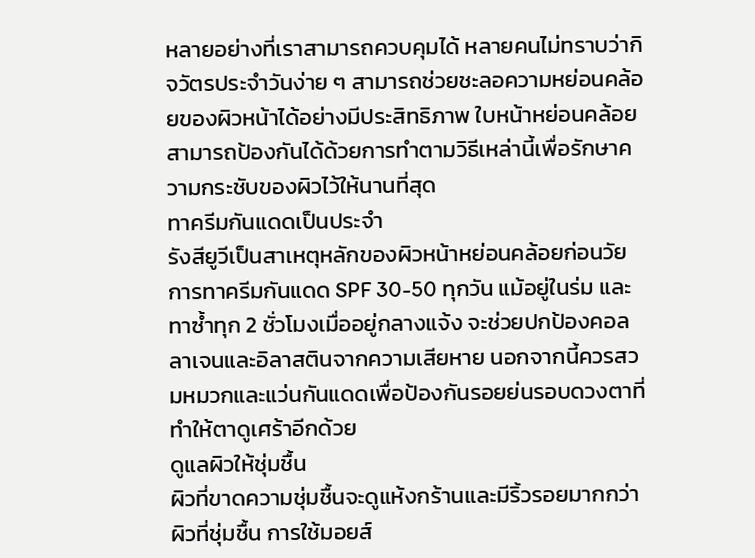หลายอย่างที่เราสามารถควบคุมได้ หลายคนไม่ทราบว่ากิจวัตรประจำวันง่าย ๆ สามารถช่วยชะลอความหย่อนคล้อยของผิวหน้าได้อย่างมีประสิทธิภาพ ใบหน้าหย่อนคล้อยสามารถป้องกันได้ด้วยการทำตามวิธีเหล่านี้เพื่อรักษาความกระชับของผิวไว้ให้นานที่สุด
ทาครีมกันแดดเป็นประจำ
รังสียูวีเป็นสาเหตุหลักของผิวหน้าหย่อนคล้อยก่อนวัย การทาครีมกันแดด SPF 30-50 ทุกวัน แม้อยู่ในร่ม และทาซ้ำทุก 2 ชั่วโมงเมื่ออยู่กลางแจ้ง จะช่วยปกป้องคอลลาเจนและอิลาสตินจากความเสียหาย นอกจากนี้ควรสวมหมวกและแว่นกันแดดเพื่อป้องกันรอยย่นรอบดวงตาที่ทำให้ตาดูเศร้าอีกด้วย
ดูแลผิวให้ชุ่มชื้น
ผิวที่ขาดความชุ่มชื้นจะดูแห้งกร้านและมีริ้วรอยมากกว่าผิวที่ชุ่มชื้น การใช้มอยส์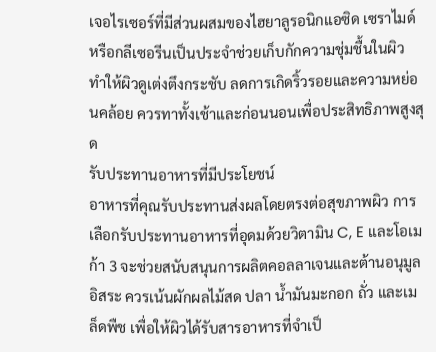เจอไรเซอร์ที่มีส่วนผสมของไฮยาลูรอนิกแอซิด เซราไมด์ หรือกลีเซอรีนเป็นประจำช่วยเก็บกักความชุ่มชื้นในผิว ทำให้ผิวดูเต่งตึงกระชับ ลดการเกิดริ้วรอยและความหย่อนคล้อย ควรทาทั้งเช้าและก่อนนอนเพื่อประสิทธิภาพสูงสุด
รับประทานอาหารที่มีประโยชน์
อาหารที่คุณรับประทานส่งผลโดยตรงต่อสุขภาพผิว การเลือกรับประทานอาหารที่อุดมด้วยวิตามิน C, E และโอเมก้า 3 จะช่วยสนับสนุนการผลิตคอลลาเจนและต้านอนุมูลอิสระ ควรเน้นผักผลไม้สด ปลา น้ำมันมะกอก ถั่ว และเมล็ดพืช เพื่อให้ผิวได้รับสารอาหารที่จำเป็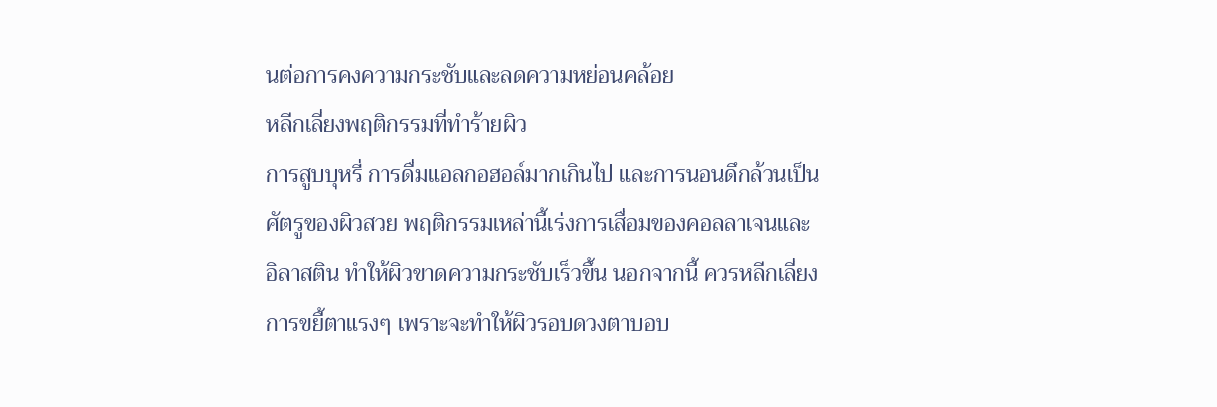นต่อการคงความกระชับและลดความหย่อนคล้อย
หลีกเลี่ยงพฤติกรรมที่ทำร้ายผิว
การสูบบุหรี่ การดื่มแอลกอฮอล์มากเกินไป และการนอนดึกล้วนเป็นศัตรูของผิวสวย พฤติกรรมเหล่านี้เร่งการเสื่อมของคอลลาเจนและอิลาสติน ทำให้ผิวขาดความกระชับเร็วขึ้น นอกจากนี้ ควรหลีกเลี่ยงการขยี้ตาแรงๆ เพราะจะทำให้ผิวรอบดวงตาบอบ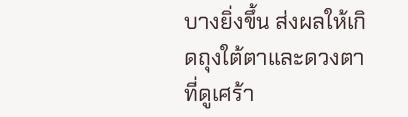บางยิ่งขึ้น ส่งผลให้เกิดถุงใต้ตาและดวงตาที่ดูเศร้า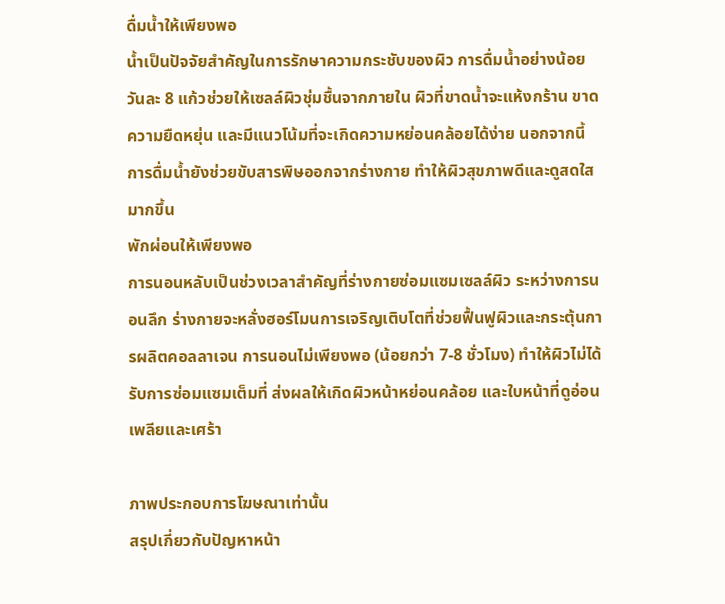ดื่มน้ำให้เพียงพอ
น้ำเป็นปัจจัยสำคัญในการรักษาความกระชับของผิว การดื่มน้ำอย่างน้อยวันละ 8 แก้วช่วยให้เซลล์ผิวชุ่มชื้นจากภายใน ผิวที่ขาดน้ำจะแห้งกร้าน ขาดความยืดหยุ่น และมีแนวโน้มที่จะเกิดความหย่อนคล้อยได้ง่าย นอกจากนี้ การดื่มน้ำยังช่วยขับสารพิษออกจากร่างกาย ทำให้ผิวสุขภาพดีและดูสดใสมากขึ้น
พักผ่อนให้เพียงพอ
การนอนหลับเป็นช่วงเวลาสำคัญที่ร่างกายซ่อมแซมเซลล์ผิว ระหว่างการนอนลึก ร่างกายจะหลั่งฮอร์โมนการเจริญเติบโตที่ช่วยฟื้นฟูผิวและกระตุ้นการผลิตคอลลาเจน การนอนไม่เพียงพอ (น้อยกว่า 7-8 ชั่วโมง) ทำให้ผิวไม่ได้รับการซ่อมแซมเต็มที่ ส่งผลให้เกิดผิวหน้าหย่อนคล้อย และใบหน้าที่ดูอ่อนเพลียและเศร้า

ภาพประกอบการโฆษณาเท่านั้น
สรุปเกี่ยวกับปัญหาหน้า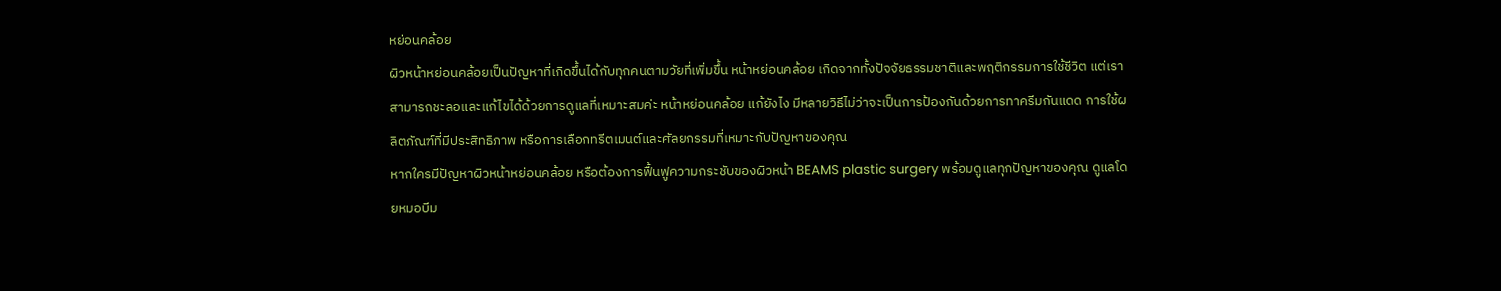หย่อนคล้อย
ผิวหน้าหย่อนคล้อยเป็นปัญหาที่เกิดขึ้นได้กับทุกคนตามวัยที่เพิ่มขึ้น หน้าหย่อนคล้อย เกิดจากทั้งปัจจัยธรรมชาติและพฤติกรรมการใช้ชีวิต แต่เราสามารถชะลอและแก้ไขได้ด้วยการดูแลที่เหมาะสมค่ะ หน้าหย่อนคล้อย แก้ยังไง มีหลายวิธีไม่ว่าจะเป็นการป้องกันด้วยการทาครีมกันแดด การใช้ผลิตภัณฑ์ที่มีประสิทธิภาพ หรือการเลือกทรีตเมนต์และศัลยกรรมที่เหมาะกับปัญหาของคุณ
หากใครมีปัญหาผิวหน้าหย่อนคล้อย หรือต้องการฟื้นฟูความกระชับของผิวหน้า BEAMS plastic surgery พร้อมดูแลทุกปัญหาของคุณ ดูแลโดยหมอบีม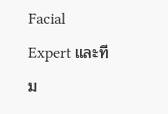Facial Expert และทีม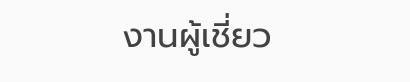งานผู้เชี่ยว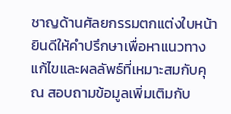ชาญด้านศัลยกรรมตกแต่งใบหน้า ยินดีให้คำปรึกษาเพื่อหาแนวทางแก้ไขและผลลัพธ์ที่เหมาะสมกับคุณ สอบถามข้อมูลเพิ่มเติมกับ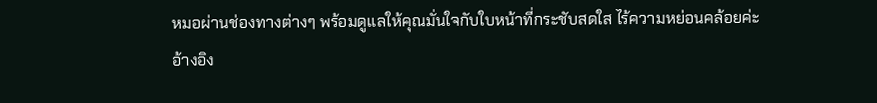หมอผ่านช่องทางต่างๆ พร้อมดูแลให้คุณมั่นใจกับใบหน้าที่กระชับสดใส ไร้ความหย่อนคล้อยค่ะ
อ้างอิง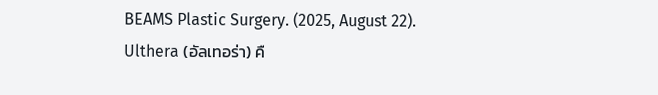BEAMS Plastic Surgery. (2025, August 22). Ulthera (อัลเทอร่า) คื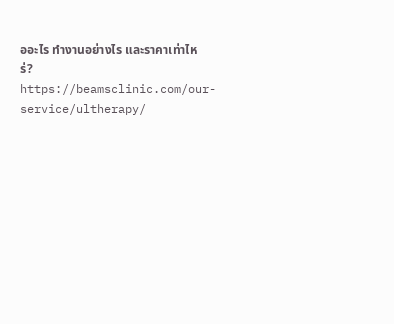ออะไร ทำงานอย่างไร และราคาเท่าไหร่? https://beamsclinic.com/our-service/ultherapy/